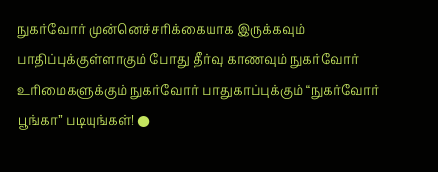நுகர்வோர் முன்னெச்சரிக்கையாக இருக்கவும் பாதிப்புக்குள்ளாகும் போது தீர்வு காணவும் நுகர்வோர் உரிமைகளுக்கும் நுகர்வோர் பாதுகாப்புக்கும் “நுகர்வோர் பூங்கா” படியுங்கள்! ●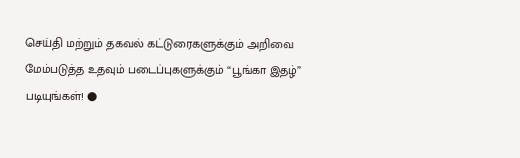செய்தி மற்றும் தகவல் கட்டுரைகளுக்கும் அறிவை மேம்படுத்த உதவும் படைப்புகளுக்கும் “பூங்கா இதழ்” படியுங்கள்! ●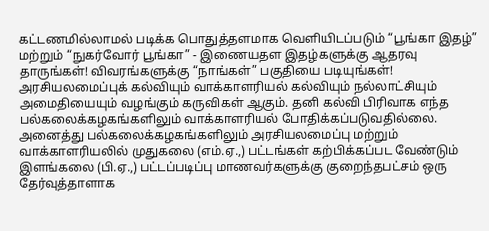கட்டணமில்லாமல் படிக்க பொதுத்தளமாக வெளியிடப்படும் “பூங்கா இதழ்” மற்றும் “நுகர்வோர் பூங்கா” - இணையதள இதழ்களுக்கு ஆதரவு தாருங்கள்! விவரங்களுக்கு “நாங்கள்” பகுதியை படியுங்கள்!
அரசியலமைப்புக் கல்வியும் வாக்காளரியல் கல்வியும் நல்லாட்சியும் அமைதியையும் வழங்கும் கருவிகள் ஆகும். தனி கல்வி பிரிவாக எந்த பல்கலைக்கழகங்களிலும் வாக்காளரியல் போதிக்கப்படுவதில்லை. அனைத்து பல்கலைக்கழகங்களிலும் அரசியலமைப்பு மற்றும் வாக்காளரியலில் முதுகலை (எம்.ஏ.,) பட்டங்கள் கற்பிக்கப்பட வேண்டும் இளங்கலை (பி.ஏ.,) பட்டப்படிப்பு மாணவர்களுக்கு குறைந்தபட்சம் ஒரு தேர்வுத்தாளாக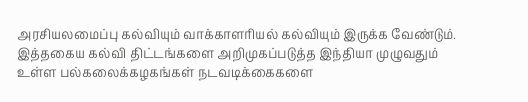அரசியலமைப்பு கல்வியும் வாக்காளரியல் கல்வியும் இருக்க வேண்டும். இத்தகைய கல்வி திட்டங்களை அறிமுகப்படுத்த இந்தியா முழுவதும் உள்ள பல்கலைக்கழகங்கள் நடவடிக்கைகளை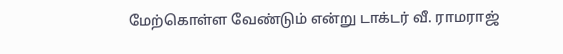மேற்கொள்ள வேண்டும் என்று டாக்டர் வீ. ராமராஜ்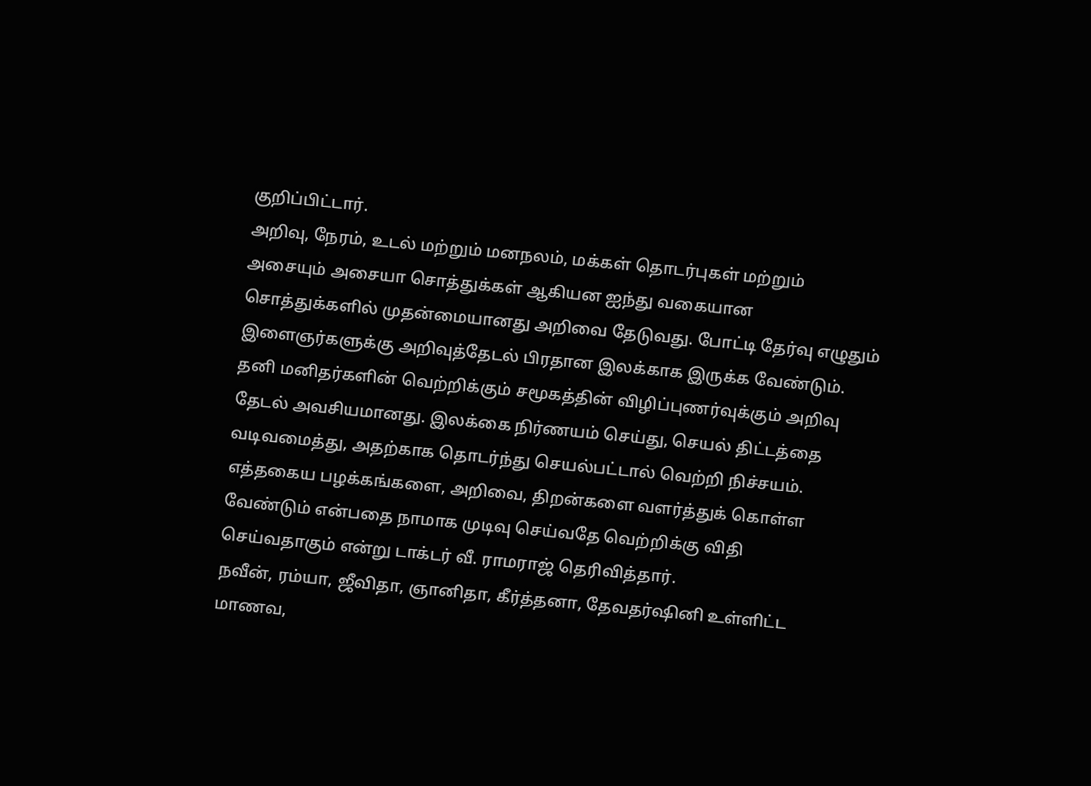குறிப்பிட்டார்.
அறிவு, நேரம், உடல் மற்றும் மனநலம், மக்கள் தொடர்புகள் மற்றும் அசையும் அசையா சொத்துக்கள் ஆகியன ஐந்து வகையான சொத்துக்களில் முதன்மையானது அறிவை தேடுவது. போட்டி தேர்வு எழுதும் இளைஞர்களுக்கு அறிவுத்தேடல் பிரதான இலக்காக இருக்க வேண்டும். தனி மனிதர்களின் வெற்றிக்கும் சமூகத்தின் விழிப்புணர்வுக்கும் அறிவு தேடல் அவசியமானது. இலக்கை நிர்ணயம் செய்து, செயல் திட்டத்தை வடிவமைத்து, அதற்காக தொடர்ந்து செயல்பட்டால் வெற்றி நிச்சயம். எத்தகைய பழக்கங்களை, அறிவை, திறன்களை வளர்த்துக் கொள்ள வேண்டும் என்பதை நாமாக முடிவு செய்வதே வெற்றிக்கு விதி செய்வதாகும் என்று டாக்டர் வீ. ராமராஜ் தெரிவித்தார்.
நவீன், ரம்யா, ஜீவிதா, ஞானிதா, கீர்த்தனா, தேவதர்ஷினி உள்ளிட்ட மாணவ,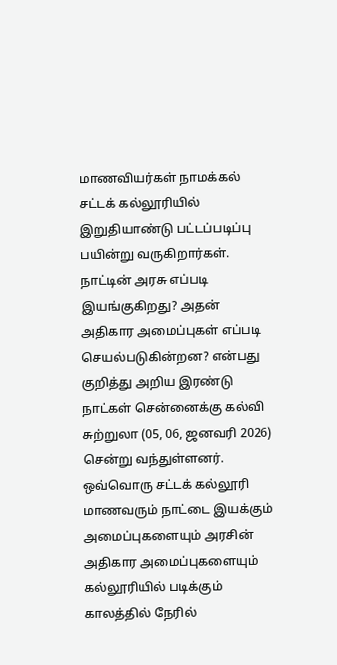மாணவியர்கள் நாமக்கல் சட்டக் கல்லூரியில் இறுதியாண்டு பட்டப்படிப்பு பயின்று வருகிறார்கள். நாட்டின் அரசு எப்படி இயங்குகிறது? அதன் அதிகார அமைப்புகள் எப்படி செயல்படுகின்றன? என்பது குறித்து அறிய இரண்டு நாட்கள் சென்னைக்கு கல்வி சுற்றுலா (05, 06, ஜனவரி 2026) சென்று வந்துள்ளனர். ஒவ்வொரு சட்டக் கல்லூரி மாணவரும் நாட்டை இயக்கும் அமைப்புகளையும் அரசின் அதிகார அமைப்புகளையும் கல்லூரியில் படிக்கும் காலத்தில் நேரில்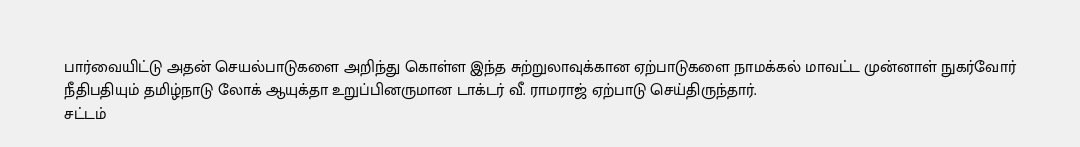பார்வையிட்டு அதன் செயல்பாடுகளை அறிந்து கொள்ள இந்த சுற்றுலாவுக்கான ஏற்பாடுகளை நாமக்கல் மாவட்ட முன்னாள் நுகர்வோர் நீதிபதியும் தமிழ்நாடு லோக் ஆயுக்தா உறுப்பினருமான டாக்டர் வீ. ராமராஜ் ஏற்பாடு செய்திருந்தார்.
சட்டம்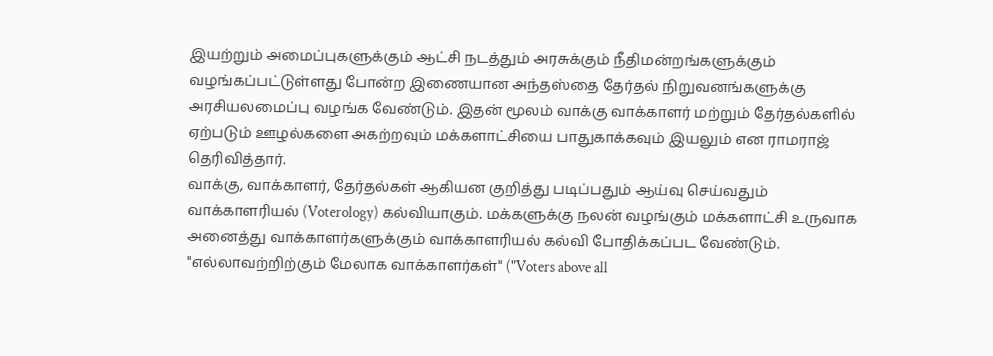இயற்றும் அமைப்புகளுக்கும் ஆட்சி நடத்தும் அரசுக்கும் நீதிமன்றங்களுக்கும் வழங்கப்பட்டுள்ளது போன்ற இணையான அந்தஸ்தை தேர்தல் நிறுவனங்களுக்கு அரசியலமைப்பு வழங்க வேண்டும். இதன் மூலம் வாக்கு வாக்காளர் மற்றும் தேர்தல்களில் ஏற்படும் ஊழல்களை அகற்றவும் மக்களாட்சியை பாதுகாக்கவும் இயலும் என ராமராஜ் தெரிவித்தார்.
வாக்கு, வாக்காளர், தேர்தல்கள் ஆகியன குறித்து படிப்பதும் ஆய்வு செய்வதும் வாக்காளரியல் (Voterology) கல்வியாகும். மக்களுக்கு நலன் வழங்கும் மக்களாட்சி உருவாக அனைத்து வாக்காளர்களுக்கும் வாக்காளரியல் கல்வி போதிக்கப்பட வேண்டும். "எல்லாவற்றிற்கும் மேலாக வாக்காளர்கள்" ("Voters above all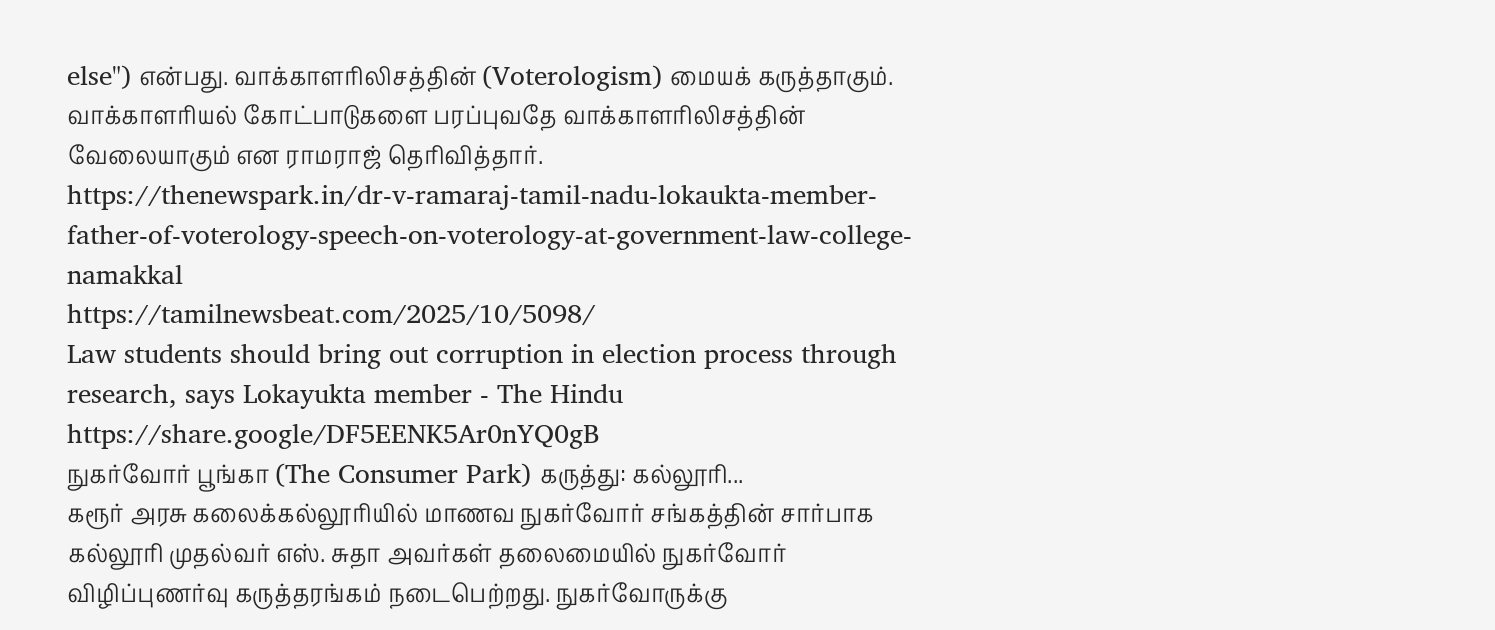else") என்பது. வாக்காளரிலிசத்தின் (Voterologism) மையக் கருத்தாகும். வாக்காளரியல் கோட்பாடுகளை பரப்புவதே வாக்காளரிலிசத்தின் வேலையாகும் என ராமராஜ் தெரிவித்தார்.
https://thenewspark.in/dr-v-ramaraj-tamil-nadu-lokaukta-member-father-of-voterology-speech-on-voterology-at-government-law-college-namakkal
https://tamilnewsbeat.com/2025/10/5098/
Law students should bring out corruption in election process through research, says Lokayukta member - The Hindu https://share.google/DF5EENK5Ar0nYQ0gB
நுகர்வோர் பூங்கா (The Consumer Park) கருத்து: கல்லூரி...
கரூர் அரசு கலைக்கல்லூரியில் மாணவ நுகர்வோர் சங்கத்தின் சார்பாக கல்லூரி முதல்வர் எஸ். சுதா அவர்கள் தலைமையில் நுகர்வோர் விழிப்புணர்வு கருத்தரங்கம் நடைபெற்றது. நுகர்வோருக்கு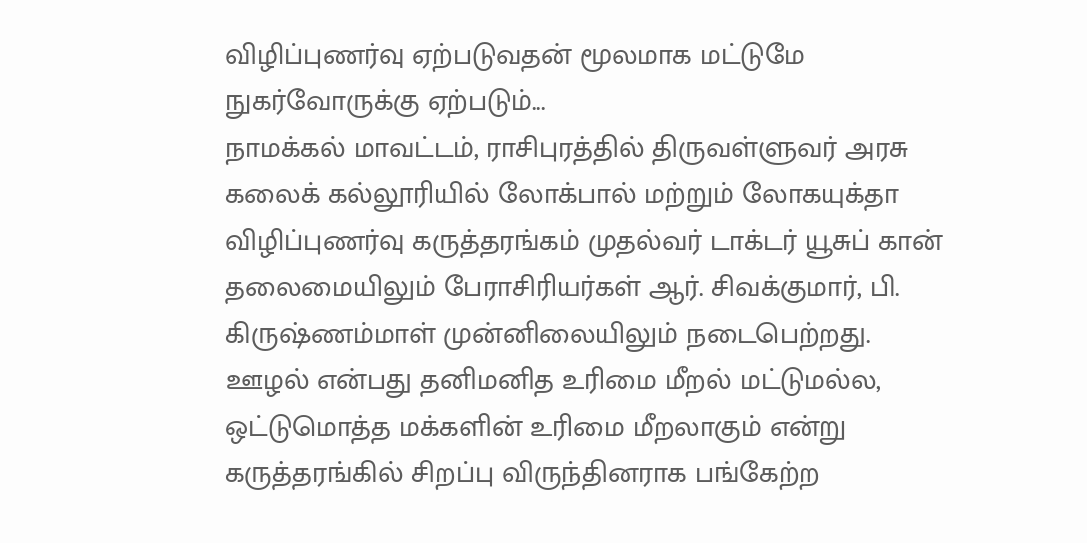விழிப்புணர்வு ஏற்படுவதன் மூலமாக மட்டுமே நுகர்வோருக்கு ஏற்படும்...
நாமக்கல் மாவட்டம், ராசிபுரத்தில் திருவள்ளுவர் அரசு கலைக் கல்லூரியில் லோக்பால் மற்றும் லோகயுக்தா விழிப்புணர்வு கருத்தரங்கம் முதல்வர் டாக்டர் யூசுப் கான் தலைமையிலும் பேராசிரியர்கள் ஆர். சிவக்குமார், பி. கிருஷ்ணம்மாள் முன்னிலையிலும் நடைபெற்றது. ஊழல் என்பது தனிமனித உரிமை மீறல் மட்டுமல்ல, ஒட்டுமொத்த மக்களின் உரிமை மீறலாகும் என்று கருத்தரங்கில் சிறப்பு விருந்தினராக பங்கேற்ற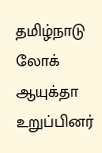தமிழ்நாடு லோக் ஆயுக்தா உறுப்பினர்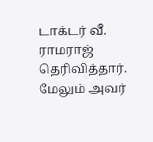டாக்டர் வீ. ராமராஜ் தெரிவித்தார். மேலும் அவர்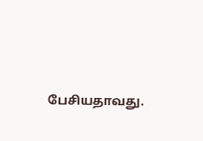பேசியதாவது.